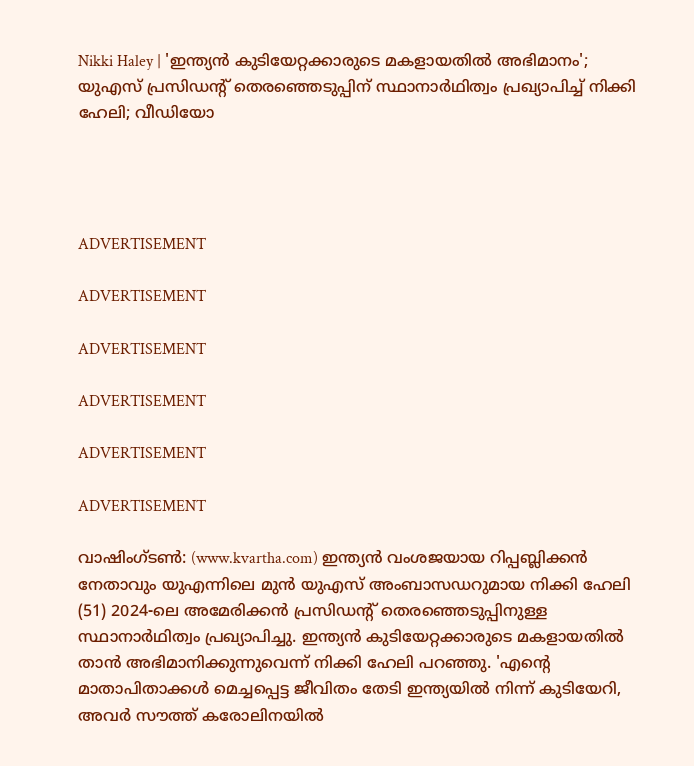Nikki Haley | 'ഇന്ത്യൻ കുടിയേറ്റക്കാരുടെ മകളായതിൽ അഭിമാനം'; യുഎസ് പ്രസിഡന്‍റ് തെരഞ്ഞെടുപ്പിന് സ്ഥാനാര്‍ഥിത്വം പ്രഖ്യാപിച്ച് നിക്കി ഹേലി; വീഡിയോ




ADVERTISEMENT

ADVERTISEMENT

ADVERTISEMENT

ADVERTISEMENT

ADVERTISEMENT

ADVERTISEMENT

വാഷിംഗ്ടൺ: (www.kvartha.com) ഇന്ത്യൻ വംശജയായ റിപ്പബ്ലിക്കൻ നേതാവും യുഎന്നിലെ മുൻ യുഎസ് അംബാസഡറുമായ നിക്കി ഹേലി (51) 2024-ലെ അമേരിക്കൻ പ്രസിഡന്റ് തെരഞ്ഞെടുപ്പിനുള്ള സ്ഥാനാർഥിത്വം പ്രഖ്യാപിച്ചു. ഇന്ത്യൻ കുടിയേറ്റക്കാരുടെ മകളായതിൽ താൻ അഭിമാനിക്കുന്നുവെന്ന് നിക്കി ഹേലി പറഞ്ഞു. 'എന്റെ മാതാപിതാക്കൾ മെച്ചപ്പെട്ട ജീവിതം തേടി ഇന്ത്യയിൽ നിന്ന് കുടിയേറി, അവർ സൗത്ത് കരോലിനയിൽ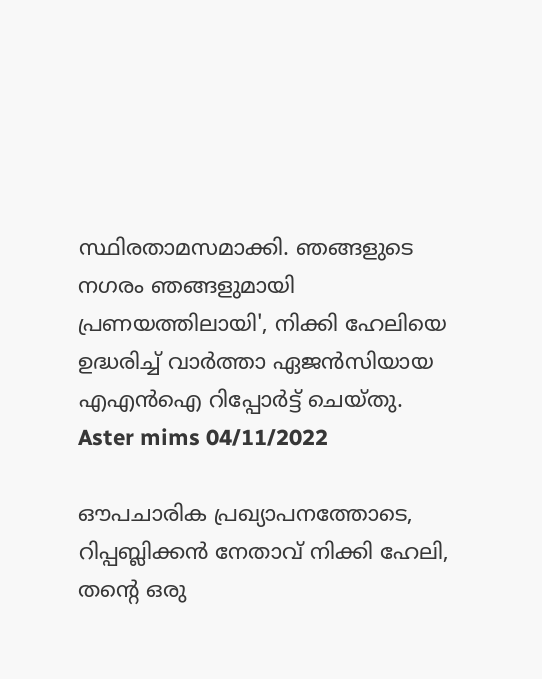സ്ഥിരതാമസമാക്കി. ഞങ്ങളുടെ നഗരം ഞങ്ങളുമായി പ്രണയത്തിലായി', നിക്കി ഹേലിയെ ഉദ്ധരിച്ച് വാർത്താ ഏജൻസിയായ എഎൻഐ റിപ്പോർട്ട് ചെയ്തു.
Aster mims 04/11/2022

ഔപചാരിക പ്രഖ്യാപനത്തോടെ, റിപ്പബ്ലിക്കൻ നേതാവ് നിക്കി ഹേലി, തന്റെ ഒരു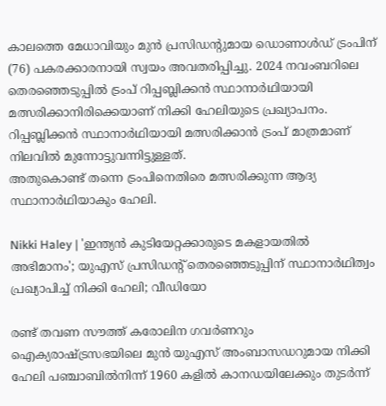കാലത്തെ മേധാവിയും മുൻ പ്രസിഡന്റുമായ ഡൊണാൾഡ് ട്രംപിന് (76) പകരക്കാരനായി സ്വയം അവതരിപ്പിച്ചു. 2024 നവംബറിലെ തെരഞ്ഞെടുപ്പിൽ ട്രംപ് റിപ്പബ്ലിക്കൻ സ്ഥാനാർഥിയായി മത്സരിക്കാനിരിക്കെയാണ് നിക്കി ഹേലിയുടെ പ്രഖ്യാപനം. റിപ്പബ്ലിക്കൻ സ്ഥാനാർഥിയായി മത്സരിക്കാൻ ട്രംപ് മാത്രമാണ് നിലവിൽ മുന്നോട്ടുവന്നിട്ടുള്ളത്.
അതുകൊണ്ട് തന്നെ ട്രംപിനെതിരെ മത്സരിക്കുന്ന ആദ്യ സ്ഥാനാർഥിയാകും ഹേലി.

Nikki Haley | 'ഇന്ത്യൻ കുടിയേറ്റക്കാരുടെ മകളായതിൽ അഭിമാനം'; യുഎസ് പ്രസിഡന്‍റ് തെരഞ്ഞെടുപ്പിന് സ്ഥാനാര്‍ഥിത്വം പ്രഖ്യാപിച്ച് നിക്കി ഹേലി; വീഡിയോ

രണ്ട് തവണ സൗത്ത് കരോലിന ഗവർണറും ഐക്യരാഷ്ട്രസഭയിലെ മുൻ യുഎസ് അംബാസഡറുമായ നിക്കി ഹേലി പഞ്ചാബിൽനിന്ന് 1960 കളിൽ കാനഡയിലേക്കും തുടർന്ന്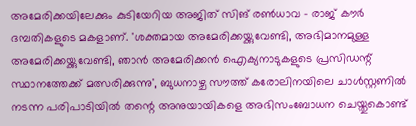അമേരിക്കയിലേക്കും കുടിയേറിയ അജിത് സിങ് രൺധാവ – രാജ് കൗർ ദമ്പതികളുടെ മകളാണ്. 'ശക്തമായ അമേരിക്കയ്ക്കുവേണ്ടി, അഭിമാനമുള്ള അമേരിക്കയ്ക്കുവേണ്ടി, ഞാൻ അമേരിക്കൻ ഐക്യനാടുകളുടെ പ്രസിഡന്റ് സ്ഥാനത്തേക്ക് മത്സരിക്കുന്നു', ബുധനാഴ്ച സൗത്ത് കരോലിനയിലെ ചാൾസ്റ്റണിൽ നടന്ന പരിപാടിയിൽ തന്റെ അനുയായികളെ അഭിസംബോധന ചെയ്തുകൊണ്ട്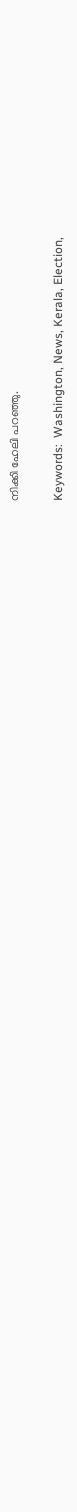നിക്കി ഹേലി പറഞ്ഞു.

Keywords:  Washington, News, Kerala, Election,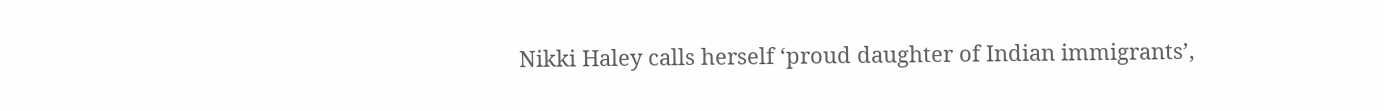Nikki Haley calls herself ‘proud daughter of Indian immigrants’,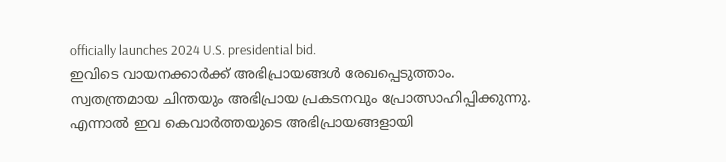officially launches 2024 U.S. presidential bid.
ഇവിടെ വായനക്കാർക്ക് അഭിപ്രായങ്ങൾ രേഖപ്പെടുത്താം. സ്വതന്ത്രമായ ചിന്തയും അഭിപ്രായ പ്രകടനവും പ്രോത്സാഹിപ്പിക്കുന്നു. എന്നാൽ ഇവ കെവാർത്തയുടെ അഭിപ്രായങ്ങളായി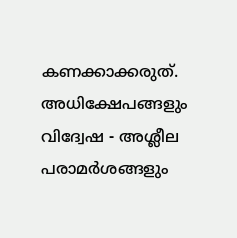കണക്കാക്കരുത്. അധിക്ഷേപങ്ങളും വിദ്വേഷ - അശ്ലീല പരാമർശങ്ങളും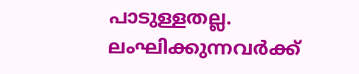പാടുള്ളതല്ല. ലംഘിക്കുന്നവർക്ക്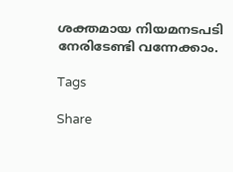ശക്തമായ നിയമനടപടി നേരിടേണ്ടി വന്നേക്കാം.

Tags

Share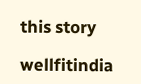this story

wellfitindia